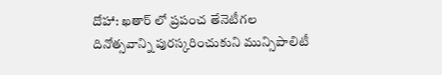దోహా: ఖతార్ లో ప్రపంచ తేనెటీగల దినోత్సవాన్ని పురస్కరించుకుని మున్సిపాలిటీ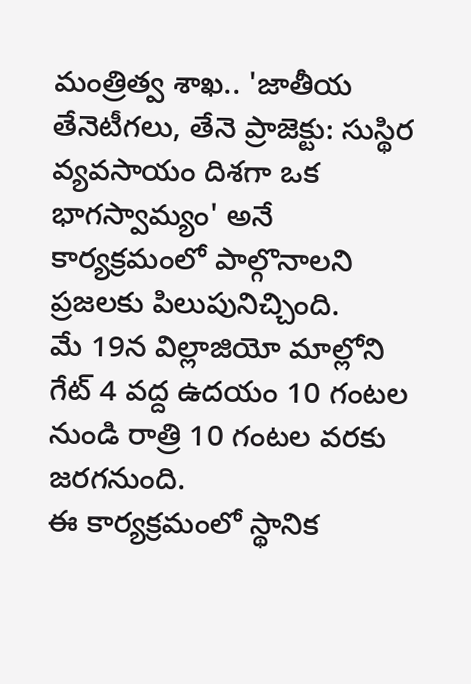మంత్రిత్వ శాఖ.. 'జాతీయ తేనెటీగలు, తేనె ప్రాజెక్టు: సుస్థిర వ్యవసాయం దిశగా ఒక భాగస్వామ్యం' అనే కార్యక్రమంలో పాల్గొనాలని ప్రజలకు పిలుపునిచ్చింది.
మే 19న విల్లాజియో మాల్లోని గేట్ 4 వద్ద ఉదయం 10 గంటల నుండి రాత్రి 10 గంటల వరకు జరగనుంది.
ఈ కార్యక్రమంలో స్థానిక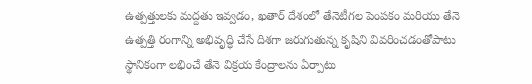ఉత్పత్తులకు మద్దతు ఇవ్వడం, ఖతార్ దేశంలో తేనెటీగల పెంపకం మరియు తేనె ఉత్పత్తి రంగాన్ని అభివృద్ధి చేసే దిశగా జరుగుతున్న కృషిని వివరించడంతోపాటు స్థానికంగా లభించే తేనె విక్రయ కేంద్రాలను ఏర్పాటు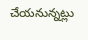చేయనున్నట్లు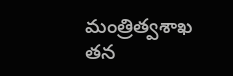మంత్రిత్వశాఖ తన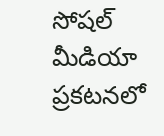సోషల్ మీడియా ప్రకటనలో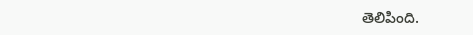తెలిపింది.